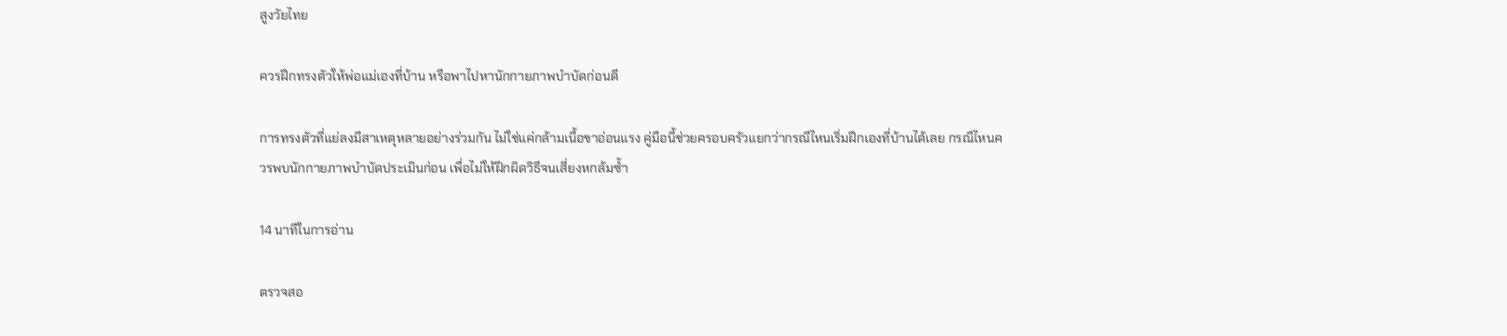สูงวัยไทย

ควรฝึกทรงตัวให้พ่อแม่เองที่บ้าน หรือพาไปหานักกายภาพบำบัดก่อนดี

การทรงตัวที่แย่ลงมีสาเหตุหลายอย่างร่วมกัน ไม่ใช่แค่กล้ามเนื้อขาอ่อนแรง คู่มือนี้ช่วยครอบครัวแยกว่ากรณีไหนเริ่มฝึกเองที่บ้านได้เลย กรณีไหนควรพบนักกายภาพบำบัดประเมินก่อน เพื่อไม่ให้ฝึกผิดวิธีจนเสี่ยงหกล้มซ้ำ

14 นาทีในการอ่าน

ตรวจสอ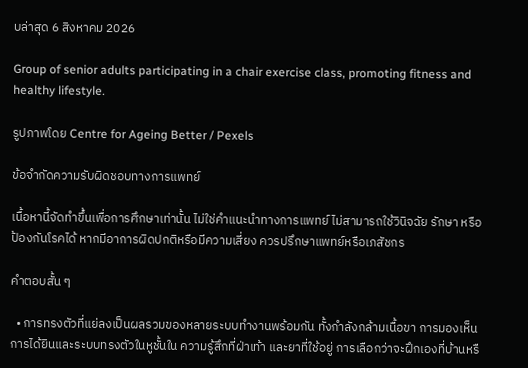บล่าสุด 6 สิงหาคม 2026

Group of senior adults participating in a chair exercise class, promoting fitness and healthy lifestyle.

รูปภาพโดย Centre for Ageing Better / Pexels

ข้อจำกัดความรับผิดชอบทางการแพทย์

เนื้อหานี้จัดทำขึ้นเพื่อการศึกษาเท่านั้น ไม่ใช่คำแนะนำทางการแพทย์ ไม่สามารถใช้วินิจฉัย รักษา หรือป้องกันโรคได้ หากมีอาการผิดปกติหรือมีความเสี่ยง ควรปรึกษาแพทย์หรือเภสัชกร

คำตอบสั้น ๆ

  • การทรงตัวที่แย่ลงเป็นผลรวมของหลายระบบทำงานพร้อมกัน ทั้งกำลังกล้ามเนื้อขา การมองเห็น การได้ยินและระบบทรงตัวในหูชั้นใน ความรู้สึกที่ฝ่าเท้า และยาที่ใช้อยู่ การเลือกว่าจะฝึกเองที่บ้านหรื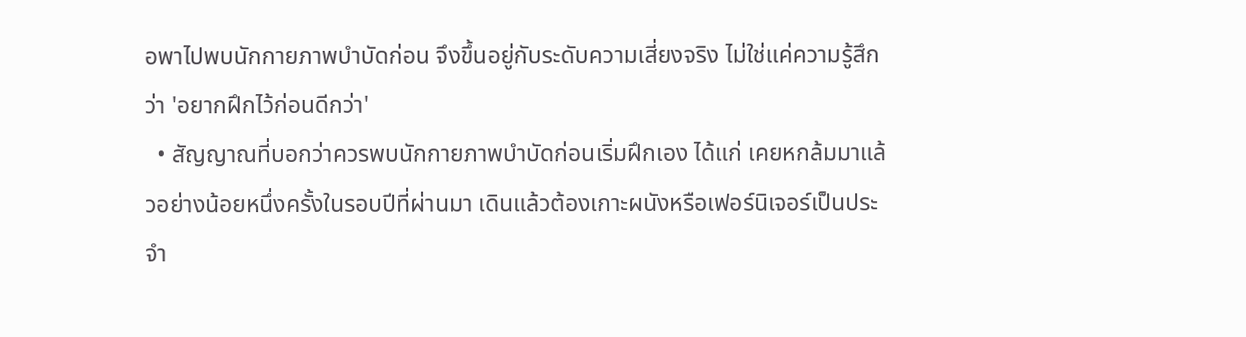อพาไปพบนักกายภาพบำบัดก่อน จึงขึ้นอยู่กับระดับความเสี่ยงจริง ไม่ใช่แค่ความรู้สึกว่า 'อยากฝึกไว้ก่อนดีกว่า'
  • สัญญาณที่บอกว่าควรพบนักกายภาพบำบัดก่อนเริ่มฝึกเอง ได้แก่ เคยหกล้มมาแล้วอย่างน้อยหนึ่งครั้งในรอบปีที่ผ่านมา เดินแล้วต้องเกาะผนังหรือเฟอร์นิเจอร์เป็นประจำ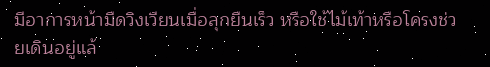มีอาการหน้ามืดวิงเวียนเมื่อลุกยืนเร็ว หรือใช้ไม้เท้าหรือโครงช่วยเดินอยู่แล้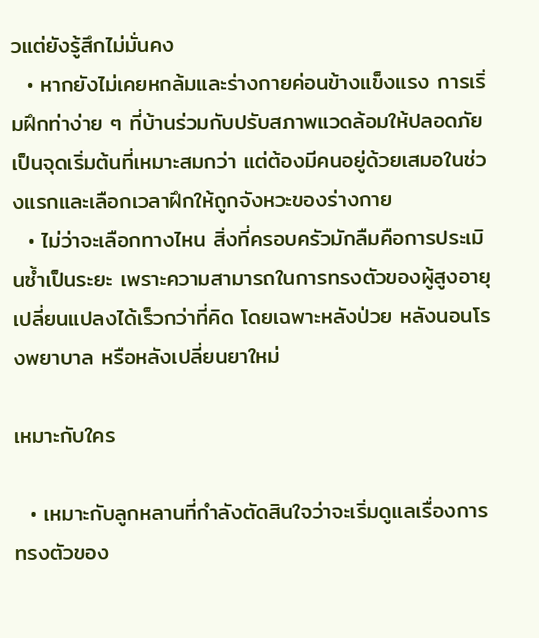วแต่ยังรู้สึกไม่มั่นคง
  • หากยังไม่เคยหกล้มและร่างกายค่อนข้างแข็งแรง การเริ่มฝึกท่าง่าย ๆ ที่บ้านร่วมกับปรับสภาพแวดล้อมให้ปลอดภัยเป็นจุดเริ่มต้นที่เหมาะสมกว่า แต่ต้องมีคนอยู่ด้วยเสมอในช่วงแรกและเลือกเวลาฝึกให้ถูกจังหวะของร่างกาย
  • ไม่ว่าจะเลือกทางไหน สิ่งที่ครอบครัวมักลืมคือการประเมินซ้ำเป็นระยะ เพราะความสามารถในการทรงตัวของผู้สูงอายุเปลี่ยนแปลงได้เร็วกว่าที่คิด โดยเฉพาะหลังป่วย หลังนอนโรงพยาบาล หรือหลังเปลี่ยนยาใหม่

เหมาะกับใคร

  • เหมาะกับลูกหลานที่กำลังตัดสินใจว่าจะเริ่มดูแลเรื่องการทรงตัวของ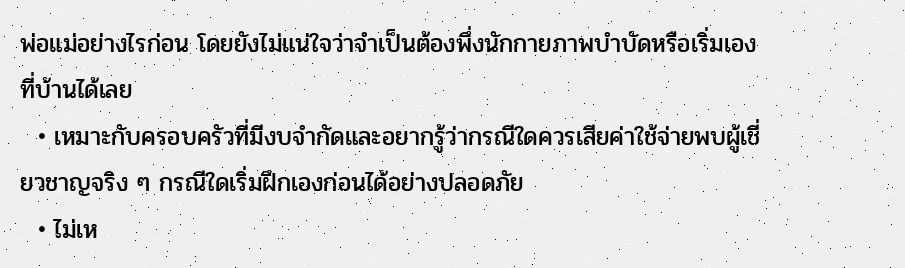พ่อแม่อย่างไรก่อน โดยยังไม่แน่ใจว่าจำเป็นต้องพึ่งนักกายภาพบำบัดหรือเริ่มเองที่บ้านได้เลย
  • เหมาะกับครอบครัวที่มีงบจำกัดและอยากรู้ว่ากรณีใดควรเสียค่าใช้จ่ายพบผู้เชี่ยวชาญจริง ๆ กรณีใดเริ่มฝึกเองก่อนได้อย่างปลอดภัย
  • ไม่เห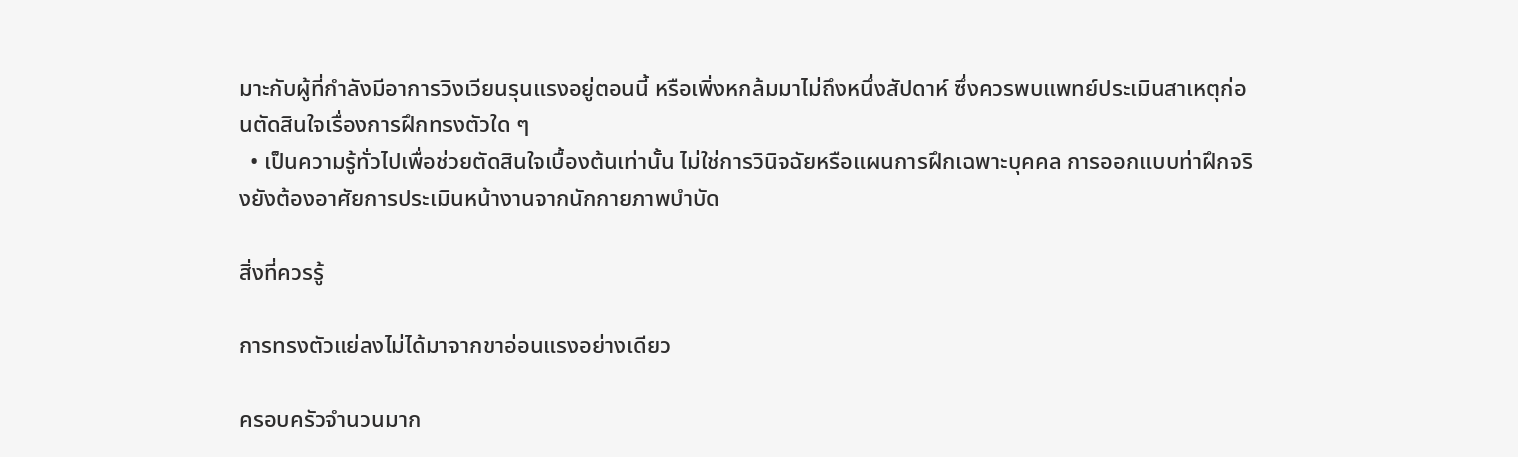มาะกับผู้ที่กำลังมีอาการวิงเวียนรุนแรงอยู่ตอนนี้ หรือเพิ่งหกล้มมาไม่ถึงหนึ่งสัปดาห์ ซึ่งควรพบแพทย์ประเมินสาเหตุก่อนตัดสินใจเรื่องการฝึกทรงตัวใด ๆ
  • เป็นความรู้ทั่วไปเพื่อช่วยตัดสินใจเบื้องต้นเท่านั้น ไม่ใช่การวินิจฉัยหรือแผนการฝึกเฉพาะบุคคล การออกแบบท่าฝึกจริงยังต้องอาศัยการประเมินหน้างานจากนักกายภาพบำบัด

สิ่งที่ควรรู้

การทรงตัวแย่ลงไม่ได้มาจากขาอ่อนแรงอย่างเดียว

ครอบครัวจำนวนมาก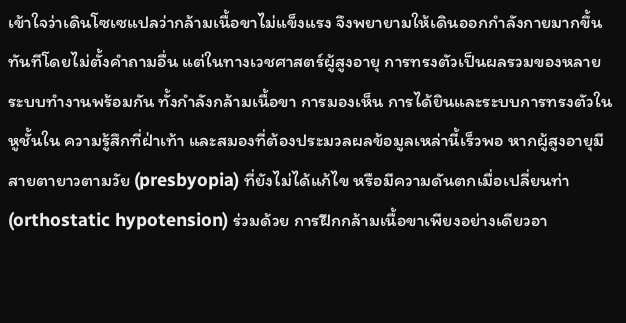เข้าใจว่าเดินโซเซแปลว่ากล้ามเนื้อขาไม่แข็งแรง จึงพยายามให้เดินออกกำลังกายมากขึ้นทันทีโดยไม่ตั้งคำถามอื่น แต่ในทางเวชศาสตร์ผู้สูงอายุ การทรงตัวเป็นผลรวมของหลายระบบทำงานพร้อมกัน ทั้งกำลังกล้ามเนื้อขา การมองเห็น การได้ยินและระบบการทรงตัวในหูชั้นใน ความรู้สึกที่ฝ่าเท้า และสมองที่ต้องประมวลผลข้อมูลเหล่านี้เร็วพอ หากผู้สูงอายุมีสายตายาวตามวัย (presbyopia) ที่ยังไม่ได้แก้ไข หรือมีความดันตกเมื่อเปลี่ยนท่า (orthostatic hypotension) ร่วมด้วย การฝึกกล้ามเนื้อขาเพียงอย่างเดียวอา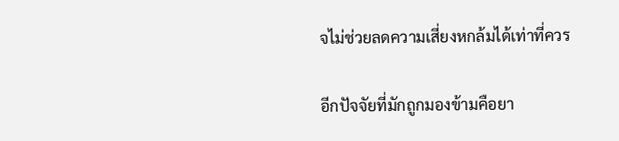จไม่ช่วยลดความเสี่ยงหกล้มได้เท่าที่ควร

อีกปัจจัยที่มักถูกมองข้ามคือยา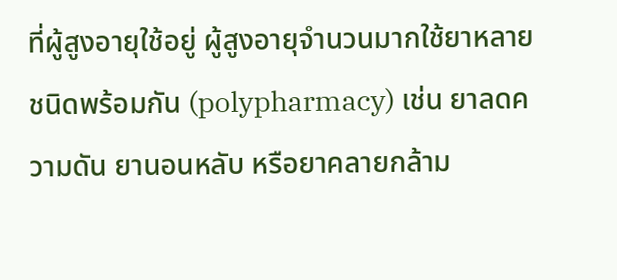ที่ผู้สูงอายุใช้อยู่ ผู้สูงอายุจำนวนมากใช้ยาหลายชนิดพร้อมกัน (polypharmacy) เช่น ยาลดความดัน ยานอนหลับ หรือยาคลายกล้าม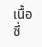เนื้อ ซึ่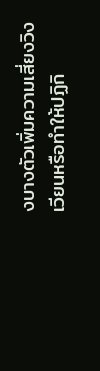งบางตัวเพิ่มความเสี่ยงวิงเวียนหรือทำให้ปฏิกิ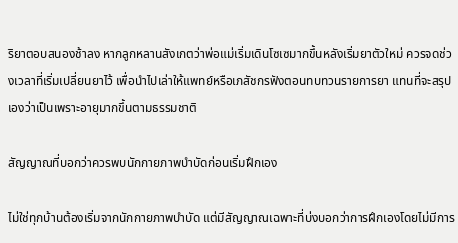ริยาตอบสนองช้าลง หากลูกหลานสังเกตว่าพ่อแม่เริ่มเดินโซเซมากขึ้นหลังเริ่มยาตัวใหม่ ควรจดช่วงเวลาที่เริ่มเปลี่ยนยาไว้ เพื่อนำไปเล่าให้แพทย์หรือเภสัชกรฟังตอนทบทวนรายการยา แทนที่จะสรุปเองว่าเป็นเพราะอายุมากขึ้นตามธรรมชาติ

สัญญาณที่บอกว่าควรพบนักกายภาพบำบัดก่อนเริ่มฝึกเอง

ไม่ใช่ทุกบ้านต้องเริ่มจากนักกายภาพบำบัด แต่มีสัญญาณเฉพาะที่บ่งบอกว่าการฝึกเองโดยไม่มีการ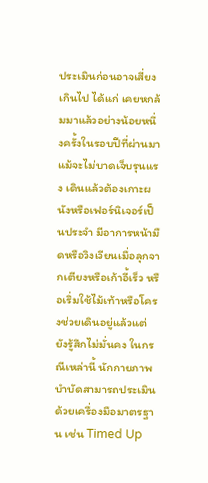ประเมินก่อนอาจเสี่ยงเกินไป ได้แก่ เคยหกล้มมาแล้วอย่างน้อยหนึ่งครั้งในรอบปีที่ผ่านมาแม้จะไม่บาดเจ็บรุนแรง เดินแล้วต้องเกาะผนังหรือเฟอร์นิเจอร์เป็นประจำ มีอาการหน้ามืดหรือวิงเวียนเมื่อลุกจากเตียงหรือเก้าอี้เร็ว หรือเริ่มใช้ไม้เท้าหรือโครงช่วยเดินอยู่แล้วแต่ยังรู้สึกไม่มั่นคง ในกรณีเหล่านี้ นักกายภาพบำบัดสามารถประเมินด้วยเครื่องมือมาตรฐาน เช่น Timed Up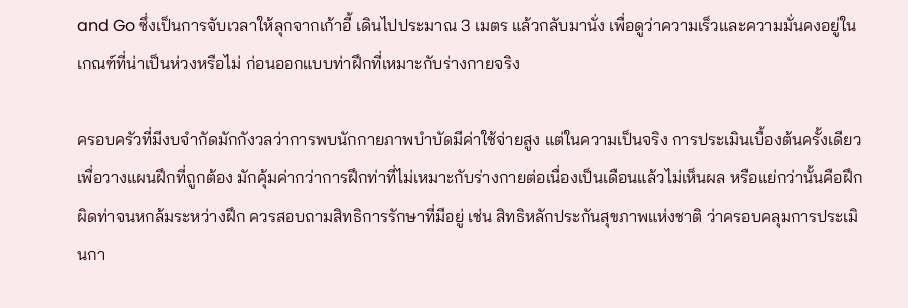and Go ซึ่งเป็นการจับเวลาให้ลุกจากเก้าอี้ เดินไปประมาณ 3 เมตร แล้วกลับมานั่ง เพื่อดูว่าความเร็วและความมั่นคงอยู่ในเกณฑ์ที่น่าเป็นห่วงหรือไม่ ก่อนออกแบบท่าฝึกที่เหมาะกับร่างกายจริง

ครอบครัวที่มีงบจำกัดมักกังวลว่าการพบนักกายภาพบำบัดมีค่าใช้จ่ายสูง แต่ในความเป็นจริง การประเมินเบื้องต้นครั้งเดียวเพื่อวางแผนฝึกที่ถูกต้อง มักคุ้มค่ากว่าการฝึกท่าที่ไม่เหมาะกับร่างกายต่อเนื่องเป็นเดือนแล้วไม่เห็นผล หรือแย่กว่านั้นคือฝึกผิดท่าจนหกล้มระหว่างฝึก ควรสอบถามสิทธิการรักษาที่มีอยู่ เช่น สิทธิหลักประกันสุขภาพแห่งชาติ ว่าครอบคลุมการประเมินกา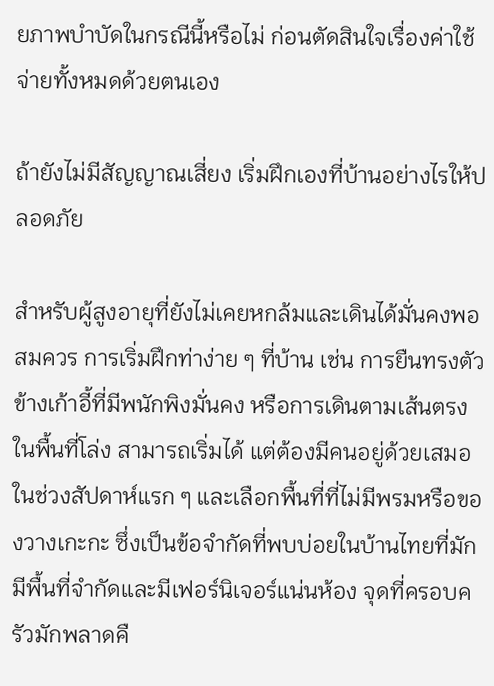ยภาพบำบัดในกรณีนี้หรือไม่ ก่อนตัดสินใจเรื่องค่าใช้จ่ายทั้งหมดด้วยตนเอง

ถ้ายังไม่มีสัญญาณเสี่ยง เริ่มฝึกเองที่บ้านอย่างไรให้ปลอดภัย

สำหรับผู้สูงอายุที่ยังไม่เคยหกล้มและเดินได้มั่นคงพอสมควร การเริ่มฝึกท่าง่าย ๆ ที่บ้าน เช่น การยืนทรงตัวข้างเก้าอี้ที่มีพนักพิงมั่นคง หรือการเดินตามเส้นตรงในพื้นที่โล่ง สามารถเริ่มได้ แต่ต้องมีคนอยู่ด้วยเสมอในช่วงสัปดาห์แรก ๆ และเลือกพื้นที่ที่ไม่มีพรมหรือของวางเกะกะ ซึ่งเป็นข้อจำกัดที่พบบ่อยในบ้านไทยที่มักมีพื้นที่จำกัดและมีเฟอร์นิเจอร์แน่นห้อง จุดที่ครอบครัวมักพลาดคื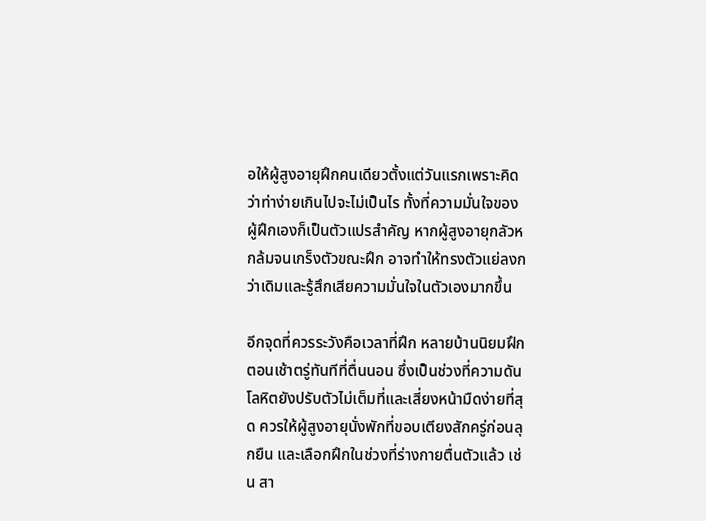อให้ผู้สูงอายุฝึกคนเดียวตั้งแต่วันแรกเพราะคิดว่าท่าง่ายเกินไปจะไม่เป็นไร ทั้งที่ความมั่นใจของผู้ฝึกเองก็เป็นตัวแปรสำคัญ หากผู้สูงอายุกลัวหกล้มจนเกร็งตัวขณะฝึก อาจทำให้ทรงตัวแย่ลงกว่าเดิมและรู้สึกเสียความมั่นใจในตัวเองมากขึ้น

อีกจุดที่ควรระวังคือเวลาที่ฝึก หลายบ้านนิยมฝึกตอนเช้าตรู่ทันทีที่ตื่นนอน ซึ่งเป็นช่วงที่ความดันโลหิตยังปรับตัวไม่เต็มที่และเสี่ยงหน้ามืดง่ายที่สุด ควรให้ผู้สูงอายุนั่งพักที่ขอบเตียงสักครู่ก่อนลุกยืน และเลือกฝึกในช่วงที่ร่างกายตื่นตัวแล้ว เช่น สา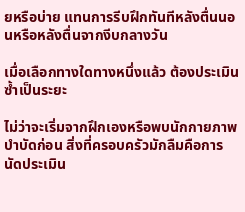ยหรือบ่าย แทนการรีบฝึกทันทีหลังตื่นนอนหรือหลังตื่นจากงีบกลางวัน

เมื่อเลือกทางใดทางหนึ่งแล้ว ต้องประเมินซ้ำเป็นระยะ

ไม่ว่าจะเริ่มจากฝึกเองหรือพบนักกายภาพบำบัดก่อน สิ่งที่ครอบครัวมักลืมคือการนัดประเมิน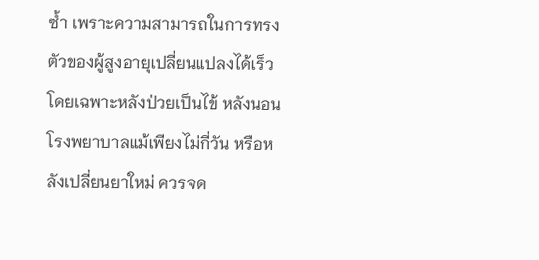ซ้ำ เพราะความสามารถในการทรงตัวของผู้สูงอายุเปลี่ยนแปลงได้เร็ว โดยเฉพาะหลังป่วยเป็นไข้ หลังนอนโรงพยาบาลแม้เพียงไม่กี่วัน หรือหลังเปลี่ยนยาใหม่ ควรจด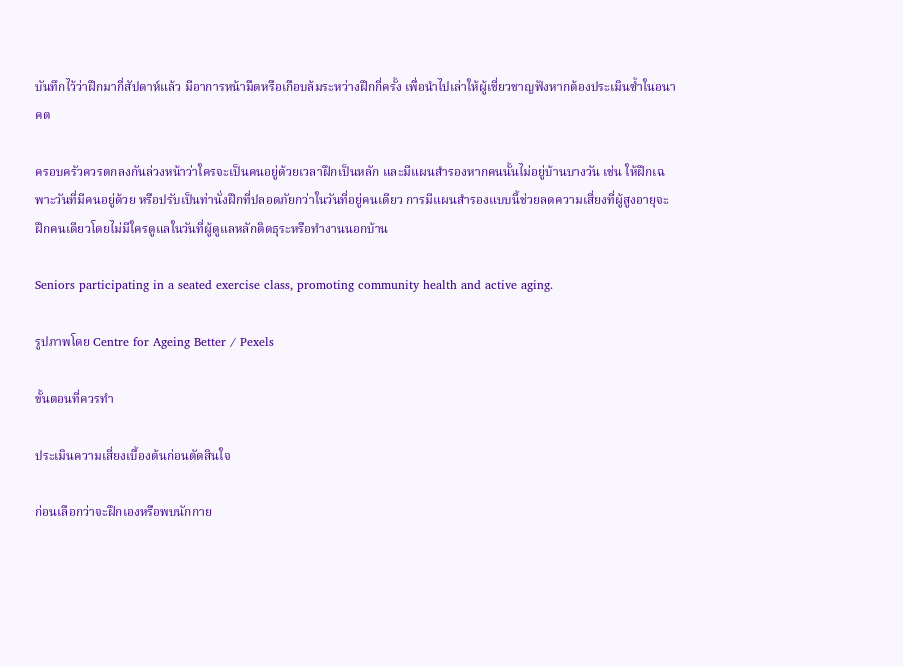บันทึกไว้ว่าฝึกมากี่สัปดาห์แล้ว มีอาการหน้ามืดหรือเกือบล้มระหว่างฝึกกี่ครั้ง เพื่อนำไปเล่าให้ผู้เชี่ยวชาญฟังหากต้องประเมินซ้ำในอนาคต

ครอบครัวควรตกลงกันล่วงหน้าว่าใครจะเป็นคนอยู่ด้วยเวลาฝึกเป็นหลัก และมีแผนสำรองหากคนนั้นไม่อยู่บ้านบางวัน เช่น ให้ฝึกเฉพาะวันที่มีคนอยู่ด้วย หรือปรับเป็นท่านั่งฝึกที่ปลอดภัยกว่าในวันที่อยู่คนเดียว การมีแผนสำรองแบบนี้ช่วยลดความเสี่ยงที่ผู้สูงอายุจะฝึกคนเดียวโดยไม่มีใครดูแลในวันที่ผู้ดูแลหลักติดธุระหรือทำงานนอกบ้าน

Seniors participating in a seated exercise class, promoting community health and active aging.

รูปภาพโดย Centre for Ageing Better / Pexels

ขั้นตอนที่ควรทำ

ประเมินความเสี่ยงเบื้องต้นก่อนตัดสินใจ

ก่อนเลือกว่าจะฝึกเองหรือพบนักกาย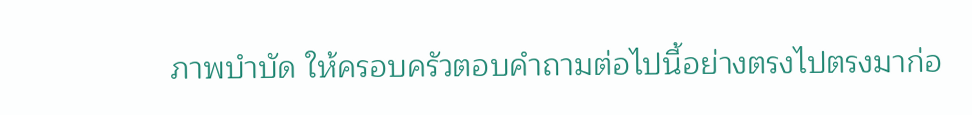ภาพบำบัด ให้ครอบครัวตอบคำถามต่อไปนี้อย่างตรงไปตรงมาก่อ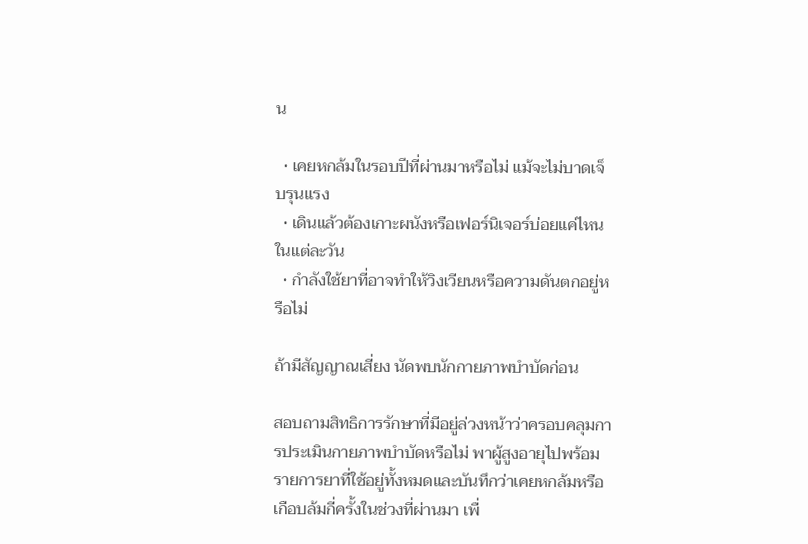น

  • เคยหกล้มในรอบปีที่ผ่านมาหรือไม่ แม้จะไม่บาดเจ็บรุนแรง
  • เดินแล้วต้องเกาะผนังหรือเฟอร์นิเจอร์บ่อยแค่ไหนในแต่ละวัน
  • กำลังใช้ยาที่อาจทำให้วิงเวียนหรือความดันตกอยู่หรือไม่

ถ้ามีสัญญาณเสี่ยง นัดพบนักกายภาพบำบัดก่อน

สอบถามสิทธิการรักษาที่มีอยู่ล่วงหน้าว่าครอบคลุมการประเมินกายภาพบำบัดหรือไม่ พาผู้สูงอายุไปพร้อมรายการยาที่ใช้อยู่ทั้งหมดและบันทึกว่าเคยหกล้มหรือเกือบล้มกี่ครั้งในช่วงที่ผ่านมา เพื่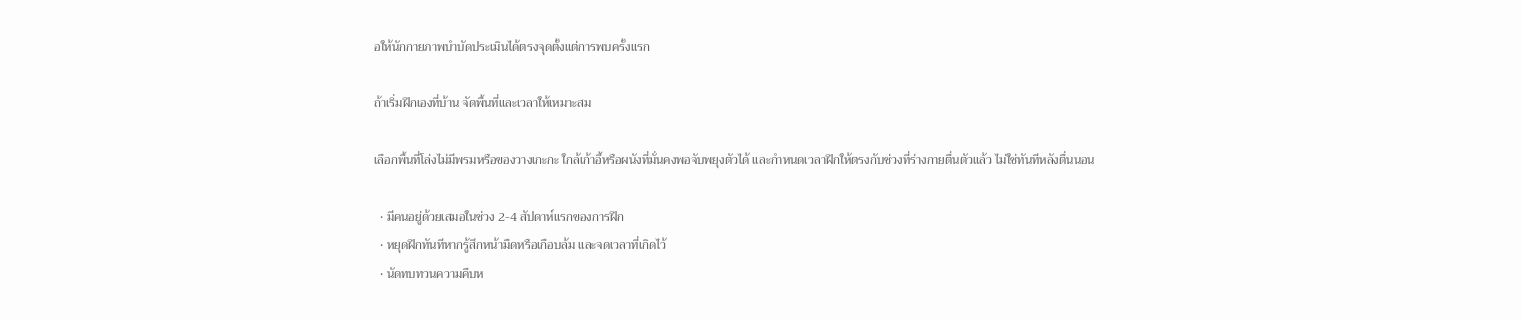อให้นักกายภาพบำบัดประเมินได้ตรงจุดตั้งแต่การพบครั้งแรก

ถ้าเริ่มฝึกเองที่บ้าน จัดพื้นที่และเวลาให้เหมาะสม

เลือกพื้นที่โล่งไม่มีพรมหรือของวางเกะกะ ใกล้เก้าอี้หรือผนังที่มั่นคงพอจับพยุงตัวได้ และกำหนดเวลาฝึกให้ตรงกับช่วงที่ร่างกายตื่นตัวแล้ว ไม่ใช่ทันทีหลังตื่นนอน

  • มีคนอยู่ด้วยเสมอในช่วง 2-4 สัปดาห์แรกของการฝึก
  • หยุดฝึกทันทีหากรู้สึกหน้ามืดหรือเกือบล้ม และจดเวลาที่เกิดไว้
  • นัดทบทวนความคืบห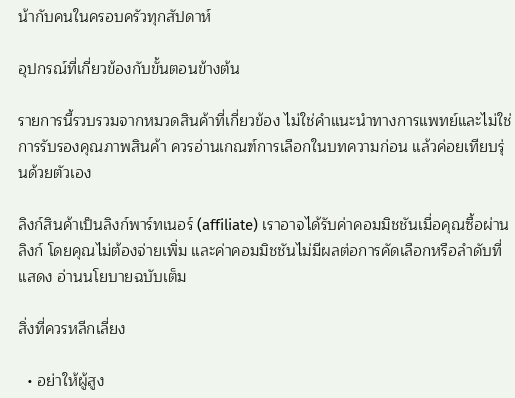น้ากับคนในครอบครัวทุกสัปดาห์

อุปกรณ์ที่เกี่ยวข้องกับขั้นตอนข้างต้น

รายการนี้รวบรวมจากหมวดสินค้าที่เกี่ยวข้อง ไม่ใช่คำแนะนำทางการแพทย์และไม่ใช่การรับรองคุณภาพสินค้า ควรอ่านเกณฑ์การเลือกในบทความก่อน แล้วค่อยเทียบรุ่นด้วยตัวเอง

ลิงก์สินค้าเป็นลิงก์พาร์ทเนอร์ (affiliate) เราอาจได้รับค่าคอมมิชชันเมื่อคุณซื้อผ่านลิงก์ โดยคุณไม่ต้องจ่ายเพิ่ม และค่าคอมมิชชันไม่มีผลต่อการคัดเลือกหรือลำดับที่แสดง อ่านนโยบายฉบับเต็ม

สิ่งที่ควรหลีกเลี่ยง

  • อย่าให้ผู้สูง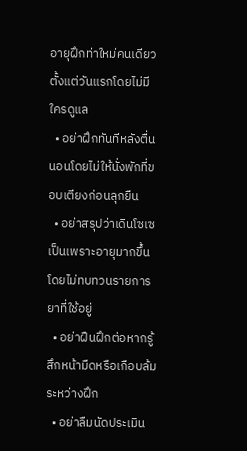อายุฝึกท่าใหม่คนเดียวตั้งแต่วันแรกโดยไม่มีใครดูแล
  • อย่าฝึกทันทีหลังตื่นนอนโดยไม่ให้นั่งพักที่ขอบเตียงก่อนลุกยืน
  • อย่าสรุปว่าเดินโซเซเป็นเพราะอายุมากขึ้นโดยไม่ทบทวนรายการยาที่ใช้อยู่
  • อย่าฝืนฝึกต่อหากรู้สึกหน้ามืดหรือเกือบล้มระหว่างฝึก
  • อย่าลืมนัดประเมิน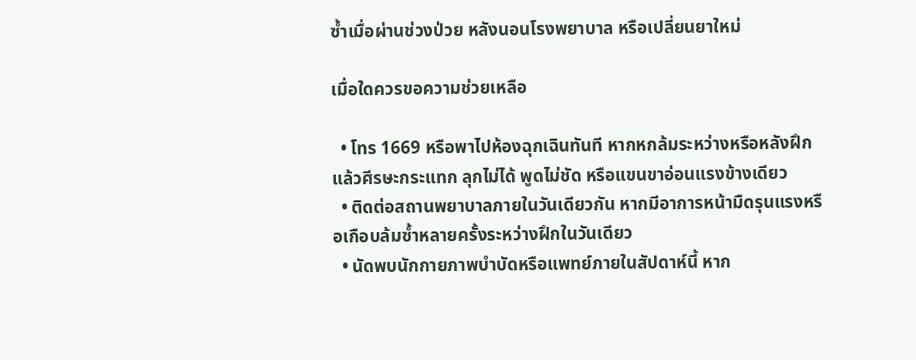ซ้ำเมื่อผ่านช่วงป่วย หลังนอนโรงพยาบาล หรือเปลี่ยนยาใหม่

เมื่อใดควรขอความช่วยเหลือ

  • โทร 1669 หรือพาไปห้องฉุกเฉินทันที หากหกล้มระหว่างหรือหลังฝึกแล้วศีรษะกระแทก ลุกไม่ได้ พูดไม่ชัด หรือแขนขาอ่อนแรงข้างเดียว
  • ติดต่อสถานพยาบาลภายในวันเดียวกัน หากมีอาการหน้ามืดรุนแรงหรือเกือบล้มซ้ำหลายครั้งระหว่างฝึกในวันเดียว
  • นัดพบนักกายภาพบำบัดหรือแพทย์ภายในสัปดาห์นี้ หาก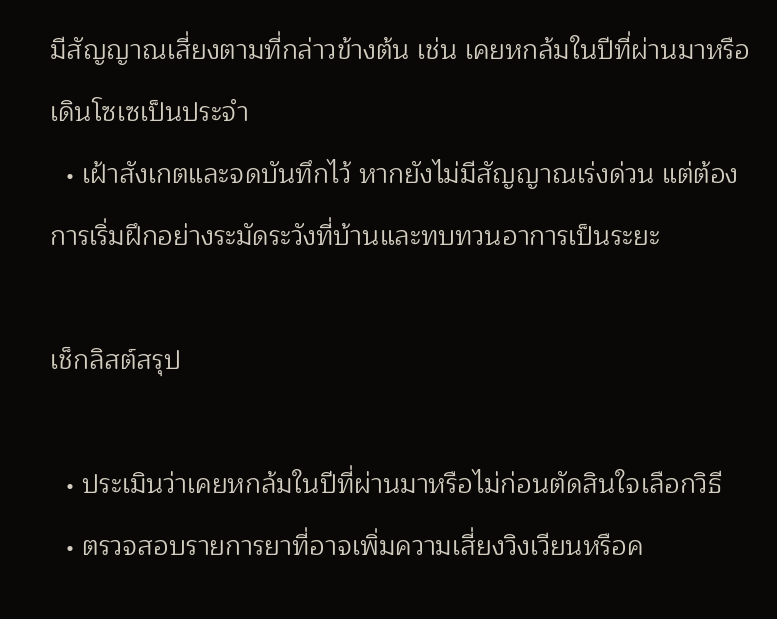มีสัญญาณเสี่ยงตามที่กล่าวข้างต้น เช่น เคยหกล้มในปีที่ผ่านมาหรือเดินโซเซเป็นประจำ
  • เฝ้าสังเกตและจดบันทึกไว้ หากยังไม่มีสัญญาณเร่งด่วน แต่ต้องการเริ่มฝึกอย่างระมัดระวังที่บ้านและทบทวนอาการเป็นระยะ

เช็กลิสต์สรุป

  • ประเมินว่าเคยหกล้มในปีที่ผ่านมาหรือไม่ก่อนตัดสินใจเลือกวิธี
  • ตรวจสอบรายการยาที่อาจเพิ่มความเสี่ยงวิงเวียนหรือค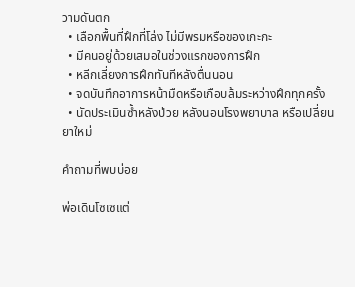วามดันตก
  • เลือกพื้นที่ฝึกที่โล่ง ไม่มีพรมหรือของเกะกะ
  • มีคนอยู่ด้วยเสมอในช่วงแรกของการฝึก
  • หลีกเลี่ยงการฝึกทันทีหลังตื่นนอน
  • จดบันทึกอาการหน้ามืดหรือเกือบล้มระหว่างฝึกทุกครั้ง
  • นัดประเมินซ้ำหลังป่วย หลังนอนโรงพยาบาล หรือเปลี่ยนยาใหม่

คำถามที่พบบ่อย

พ่อเดินโซเซแต่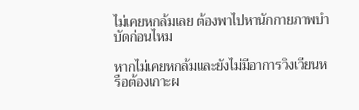ไม่เคยหกล้มเลย ต้องพาไปหานักกายภาพบำบัดก่อนไหม

หากไม่เคยหกล้มและยังไม่มีอาการวิงเวียนหรือต้องเกาะผ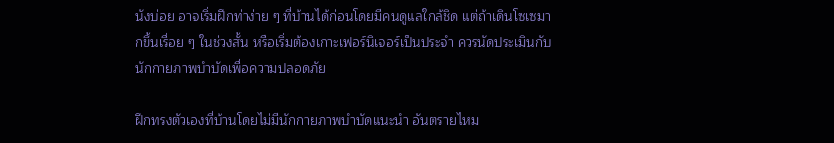นังบ่อย อาจเริ่มฝึกท่าง่าย ๆ ที่บ้านได้ก่อนโดยมีคนดูแลใกล้ชิด แต่ถ้าเดินโซเซมากขึ้นเรื่อย ๆ ในช่วงสั้น หรือเริ่มต้องเกาะเฟอร์นิเจอร์เป็นประจำ ควรนัดประเมินกับนักกายภาพบำบัดเพื่อความปลอดภัย

ฝึกทรงตัวเองที่บ้านโดยไม่มีนักกายภาพบำบัดแนะนำ อันตรายไหม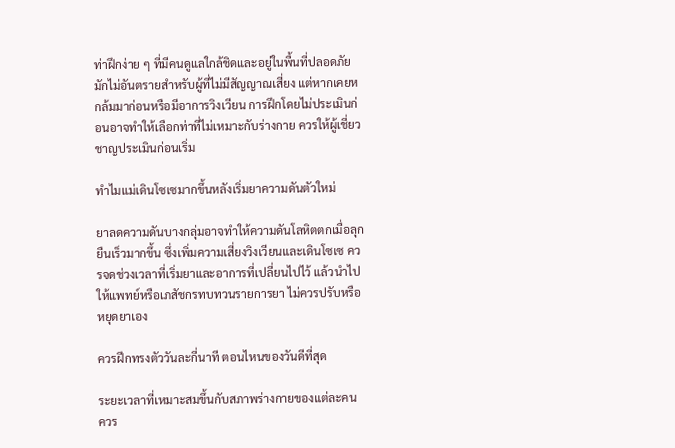ท่าฝึกง่าย ๆ ที่มีคนดูแลใกล้ชิดและอยู่ในพื้นที่ปลอดภัยมักไม่อันตรายสำหรับผู้ที่ไม่มีสัญญาณเสี่ยง แต่หากเคยหกล้มมาก่อนหรือมีอาการวิงเวียน การฝึกโดยไม่ประเมินก่อนอาจทำให้เลือกท่าที่ไม่เหมาะกับร่างกาย ควรให้ผู้เชี่ยวชาญประเมินก่อนเริ่ม

ทำไมแม่เดินโซเซมากขึ้นหลังเริ่มยาความดันตัวใหม่

ยาลดความดันบางกลุ่มอาจทำให้ความดันโลหิตตกเมื่อลุกยืนเร็วมากขึ้น ซึ่งเพิ่มความเสี่ยงวิงเวียนและเดินโซเซ ควรจดช่วงเวลาที่เริ่มยาและอาการที่เปลี่ยนไปไว้ แล้วนำไปให้แพทย์หรือเภสัชกรทบทวนรายการยา ไม่ควรปรับหรือหยุดยาเอง

ควรฝึกทรงตัววันละกี่นาที ตอนไหนของวันดีที่สุด

ระยะเวลาที่เหมาะสมขึ้นกับสภาพร่างกายของแต่ละคน ควร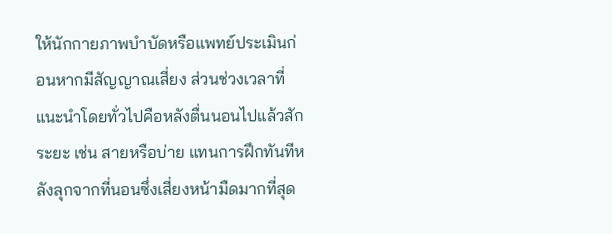ให้นักกายภาพบำบัดหรือแพทย์ประเมินก่อนหากมีสัญญาณเสี่ยง ส่วนช่วงเวลาที่แนะนำโดยทั่วไปคือหลังตื่นนอนไปแล้วสักระยะ เช่น สายหรือบ่าย แทนการฝึกทันทีหลังลุกจากที่นอนซึ่งเสี่ยงหน้ามืดมากที่สุด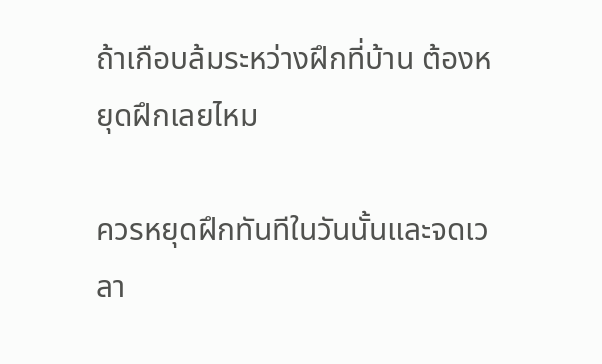ถ้าเกือบล้มระหว่างฝึกที่บ้าน ต้องหยุดฝึกเลยไหม

ควรหยุดฝึกทันทีในวันนั้นและจดเวลา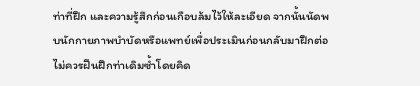ท่าที่ฝึก และความรู้สึกก่อนเกือบล้มไว้ให้ละเอียด จากนั้นนัดพบนักกายภาพบำบัดหรือแพทย์เพื่อประเมินก่อนกลับมาฝึกต่อ ไม่ควรฝืนฝึกท่าเดิมซ้ำโดยคิด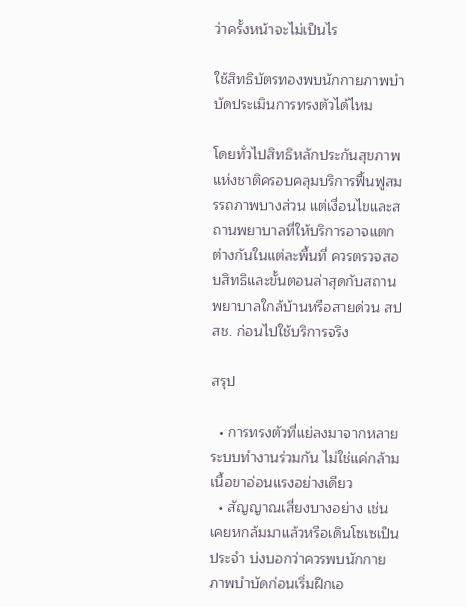ว่าครั้งหน้าจะไม่เป็นไร

ใช้สิทธิบัตรทองพบนักกายภาพบำบัดประเมินการทรงตัวได้ไหม

โดยทั่วไปสิทธิหลักประกันสุขภาพแห่งชาติครอบคลุมบริการฟื้นฟูสมรรถภาพบางส่วน แต่เงื่อนไขและสถานพยาบาลที่ให้บริการอาจแตกต่างกันในแต่ละพื้นที่ ควรตรวจสอบสิทธิและขั้นตอนล่าสุดกับสถานพยาบาลใกล้บ้านหรือสายด่วน สปสช. ก่อนไปใช้บริการจริง

สรุป

  • การทรงตัวที่แย่ลงมาจากหลายระบบทำงานร่วมกัน ไม่ใช่แค่กล้ามเนื้อขาอ่อนแรงอย่างเดียว
  • สัญญาณเสี่ยงบางอย่าง เช่น เคยหกล้มมาแล้วหรือเดินโซเซเป็นประจำ บ่งบอกว่าควรพบนักกายภาพบำบัดก่อนเริ่มฝึกเอ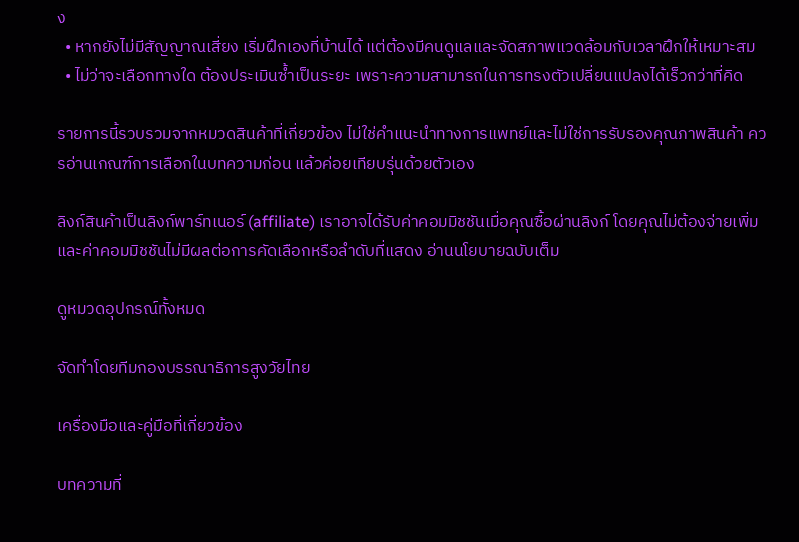ง
  • หากยังไม่มีสัญญาณเสี่ยง เริ่มฝึกเองที่บ้านได้ แต่ต้องมีคนดูแลและจัดสภาพแวดล้อมกับเวลาฝึกให้เหมาะสม
  • ไม่ว่าจะเลือกทางใด ต้องประเมินซ้ำเป็นระยะ เพราะความสามารถในการทรงตัวเปลี่ยนแปลงได้เร็วกว่าที่คิด

รายการนี้รวบรวมจากหมวดสินค้าที่เกี่ยวข้อง ไม่ใช่คำแนะนำทางการแพทย์และไม่ใช่การรับรองคุณภาพสินค้า ควรอ่านเกณฑ์การเลือกในบทความก่อน แล้วค่อยเทียบรุ่นด้วยตัวเอง

ลิงก์สินค้าเป็นลิงก์พาร์ทเนอร์ (affiliate) เราอาจได้รับค่าคอมมิชชันเมื่อคุณซื้อผ่านลิงก์ โดยคุณไม่ต้องจ่ายเพิ่ม และค่าคอมมิชชันไม่มีผลต่อการคัดเลือกหรือลำดับที่แสดง อ่านนโยบายฉบับเต็ม

ดูหมวดอุปกรณ์ทั้งหมด

จัดทำโดยทีมกองบรรณาธิการสูงวัยไทย

เครื่องมือและคู่มือที่เกี่ยวข้อง

บทความที่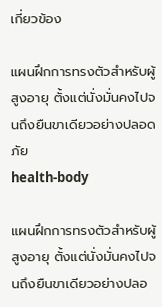เกี่ยวข้อง

แผนฝึกการทรงตัวสำหรับผู้สูงอายุ ตั้งแต่นั่งมั่นคงไปจนถึงยืนขาเดียวอย่างปลอดภัย
health-body

แผนฝึกการทรงตัวสำหรับผู้สูงอายุ ตั้งแต่นั่งมั่นคงไปจนถึงยืนขาเดียวอย่างปลอ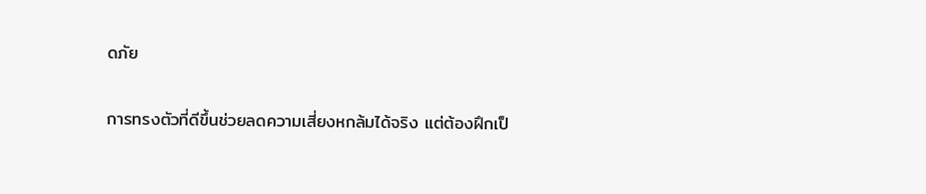ดภัย

การทรงตัวที่ดีขึ้นช่วยลดความเสี่ยงหกล้มได้จริง แต่ต้องฝึกเป็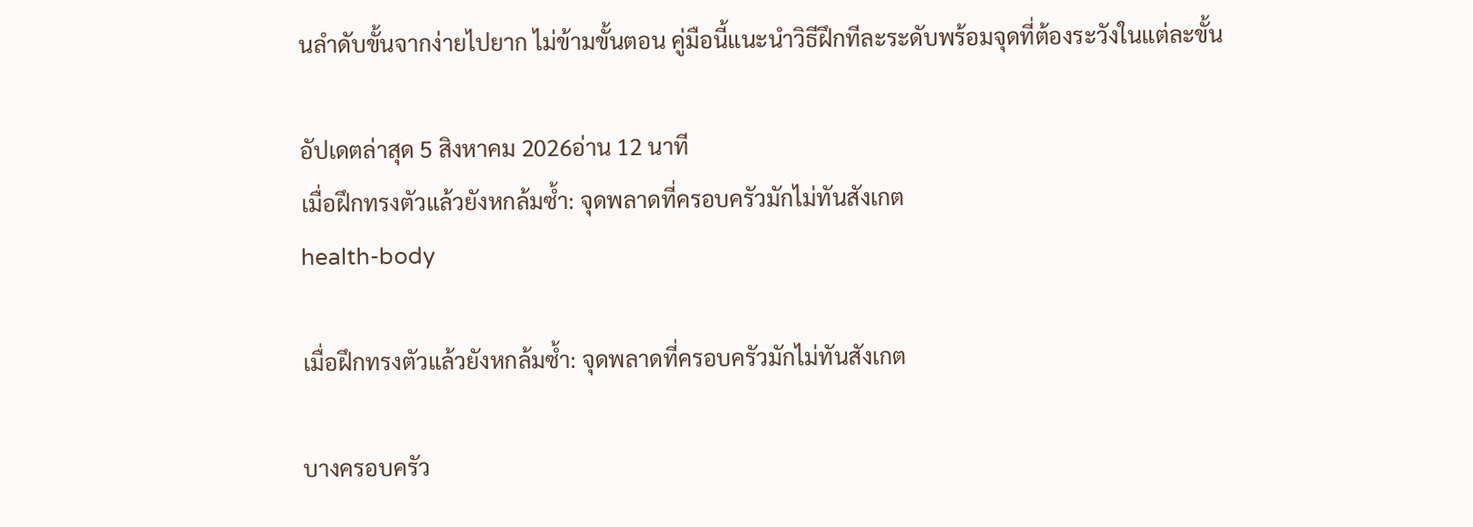นลำดับขั้นจากง่ายไปยาก ไม่ข้ามขั้นตอน คู่มือนี้แนะนำวิธีฝึกทีละระดับพร้อมจุดที่ต้องระวังในแต่ละขั้น

อัปเดตล่าสุด 5 สิงหาคม 2026อ่าน 12 นาที
เมื่อฝึกทรงตัวแล้วยังหกล้มซ้ำ: จุดพลาดที่ครอบครัวมักไม่ทันสังเกต
health-body

เมื่อฝึกทรงตัวแล้วยังหกล้มซ้ำ: จุดพลาดที่ครอบครัวมักไม่ทันสังเกต

บางครอบครัว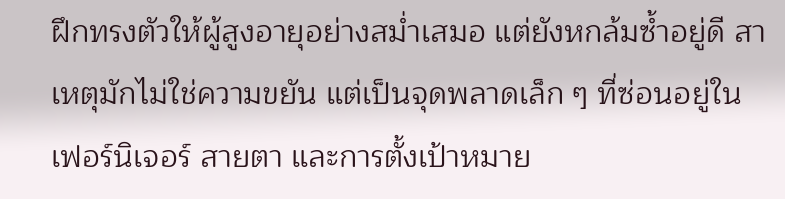ฝึกทรงตัวให้ผู้สูงอายุอย่างสม่ำเสมอ แต่ยังหกล้มซ้ำอยู่ดี สาเหตุมักไม่ใช่ความขยัน แต่เป็นจุดพลาดเล็ก ๆ ที่ซ่อนอยู่ในเฟอร์นิเจอร์ สายตา และการตั้งเป้าหมาย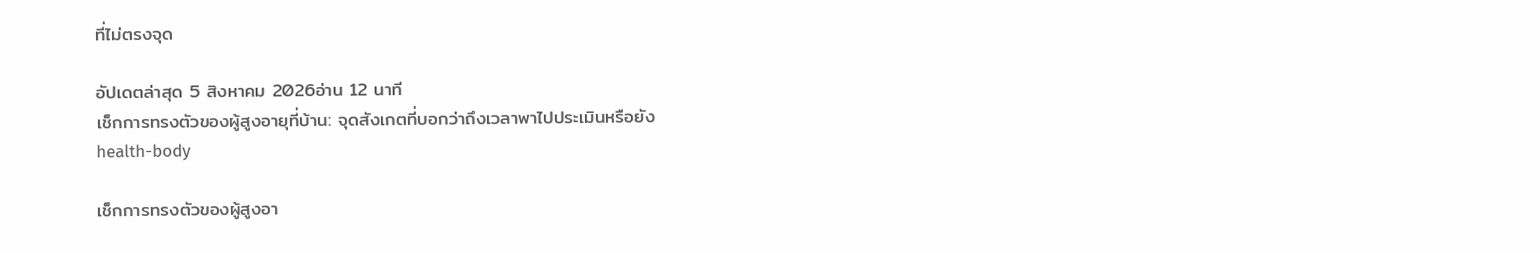ที่ไม่ตรงจุด

อัปเดตล่าสุด 5 สิงหาคม 2026อ่าน 12 นาที
เช็กการทรงตัวของผู้สูงอายุที่บ้าน: จุดสังเกตที่บอกว่าถึงเวลาพาไปประเมินหรือยัง
health-body

เช็กการทรงตัวของผู้สูงอา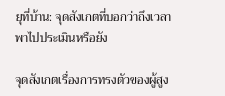ยุที่บ้าน: จุดสังเกตที่บอกว่าถึงเวลาพาไปประเมินหรือยัง

จุดสังเกตเรื่องการทรงตัวของผู้สูง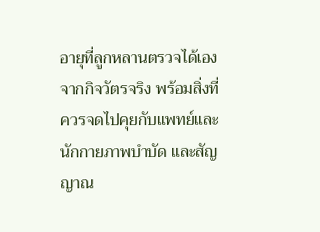อายุที่ลูกหลานตรวจได้เองจากกิจวัตรจริง พร้อมสิ่งที่ควรจดไปคุยกับแพทย์และนักกายภาพบำบัด และสัญญาณ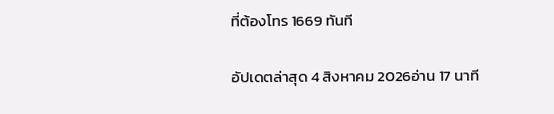ที่ต้องโทร 1669 ทันที

อัปเดตล่าสุด 4 สิงหาคม 2026อ่าน 17 นาที